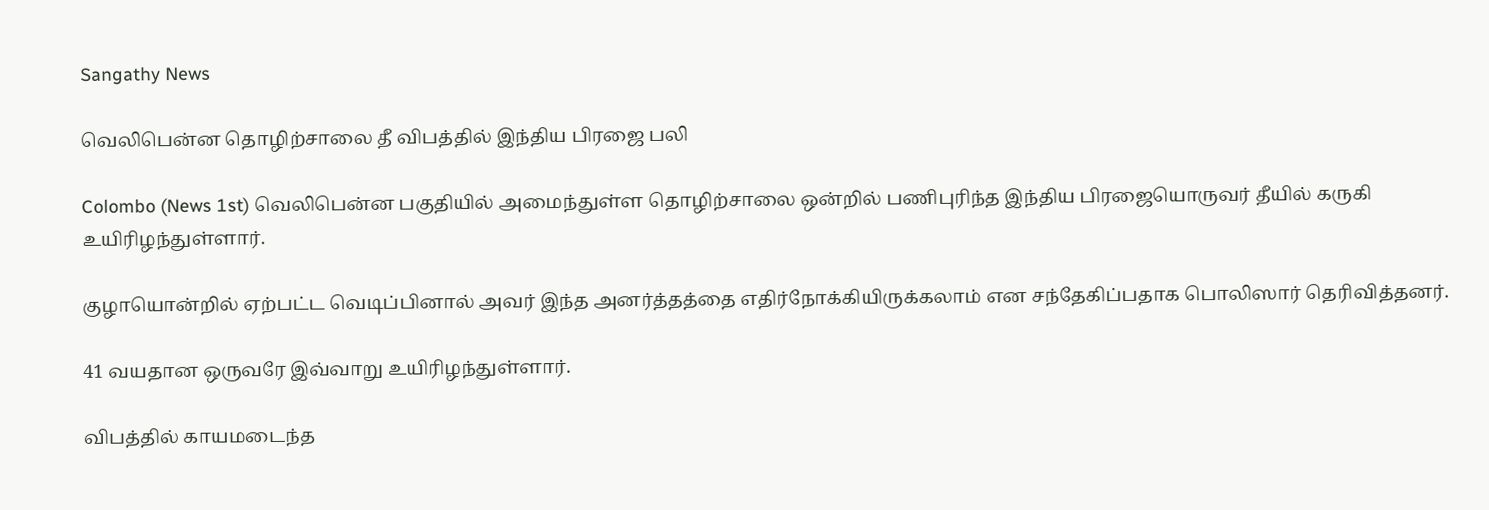Sangathy News

வெலிபென்ன தொழிற்சாலை தீ விபத்தில் இந்திய பிரஜை பலி

Colombo (News 1st) வெலிபென்ன பகுதியில் அமைந்துள்ள தொழிற்சாலை ஒன்றில் பணிபுரிந்த இந்திய பிரஜையொருவர் தீயில் கருகி உயிரிழந்துள்ளார்.

குழாயொன்றில் ஏற்பட்ட வெடிப்பினால் அவர் இந்த அனர்த்தத்தை எதிர்நோக்கியிருக்கலாம் என சந்தேகிப்பதாக பொலிஸார் தெரிவித்தனர்.

41 வயதான ஒருவரே இவ்வாறு உயிரிழந்துள்ளார்.

விபத்தில் காயமடைந்த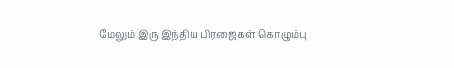மேலும் இரு இந்திய பிரஜைகள் கொழும்பு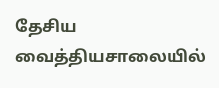தேசிய வைத்தியசாலையில்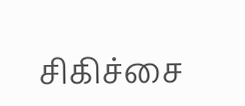சிகிச்சை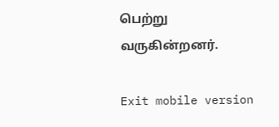பெற்று வருகின்றனர்.

Exit mobile version